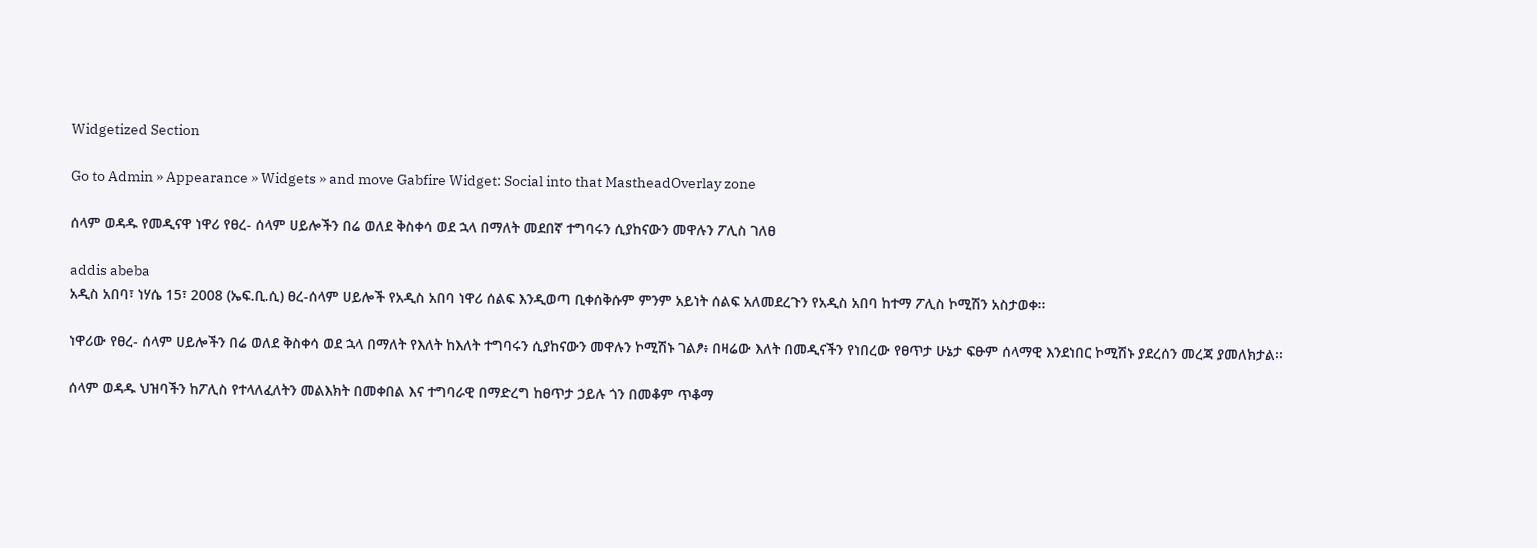Widgetized Section

Go to Admin » Appearance » Widgets » and move Gabfire Widget: Social into that MastheadOverlay zone

ሰላም ወዳዱ የመዲናዋ ነዋሪ የፀረ- ሰላም ሀይሎችን በሬ ወለደ ቅስቀሳ ወደ ኋላ በማለት መደበኛ ተግባሩን ሲያከናውን መዋሉን ፖሊስ ገለፀ

addis abeba
አዲስ አበባ፣ ነሃሴ 15፣ 2008 (ኤፍ.ቢ.ሲ) ፀረ-ሰላም ሀይሎች የአዲስ አበባ ነዋሪ ሰልፍ እንዲወጣ ቢቀሰቅሱም ምንም አይነት ሰልፍ አለመደረጉን የአዲስ አበባ ከተማ ፖሊስ ኮሚሽን አስታወቀ፡፡

ነዋሪው የፀረ- ሰላም ሀይሎችን በሬ ወለደ ቅስቀሳ ወደ ኋላ በማለት የእለት ከእለት ተግባሩን ሲያከናውን መዋሉን ኮሚሽኑ ገልፆ፥ በዛሬው እለት በመዲናችን የነበረው የፀጥታ ሁኔታ ፍፁም ሰላማዊ እንደነበር ኮሚሽኑ ያደረሰን መረጃ ያመለክታል፡፡

ሰላም ወዳዱ ህዝባችን ከፖሊስ የተላለፈለትን መልእክት በመቀበል እና ተግባራዊ በማድረግ ከፀጥታ ኃይሉ ጎን በመቆም ጥቆማ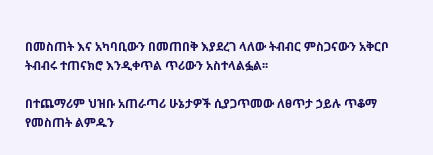በመስጠት እና አካባቢውን በመጠበቅ እያደረገ ላለው ትብብር ምስጋናውን አቅርቦ ትብብሩ ተጠናክሮ እንዲቀጥል ጥሪውን አስተላልፏል፡፡

በተጨማሪም ህዝቡ አጠራጣሪ ሁኔታዎች ሲያጋጥመው ለፀጥታ ኃይሉ ጥቆማ የመስጠት ልምዱን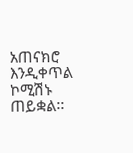አጠናክሮ እንዲቀጥል ኮሚሽኑ ጠይቋል፡፡